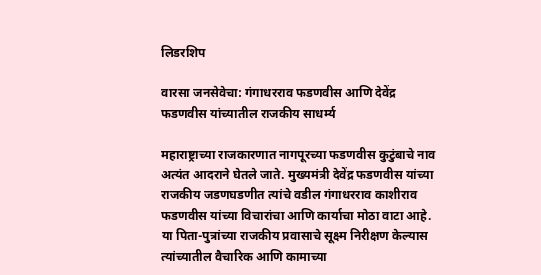लिडरशिप

वारसा जनसेवेचा: गंगाधरराव फडणवीस आणि देवेंद्र फडणवीस यांच्यातील राजकीय साधर्म्य

महाराष्ट्राच्या राजकारणात नागपूरच्या फडणवीस कुटुंबाचे नाव अत्यंत आदराने घेतले जाते. मुख्यमंत्री देवेंद्र फडणवीस यांच्या राजकीय जडणघडणीत त्यांचे वडील गंगाधरराव काशीराव फडणवीस यांच्या विचारांचा आणि कार्याचा मोठा वाटा आहे. या पिता-पुत्रांच्या राजकीय प्रवासाचे सूक्ष्म निरीक्षण केल्यास त्यांच्यातील वैचारिक आणि कामाच्या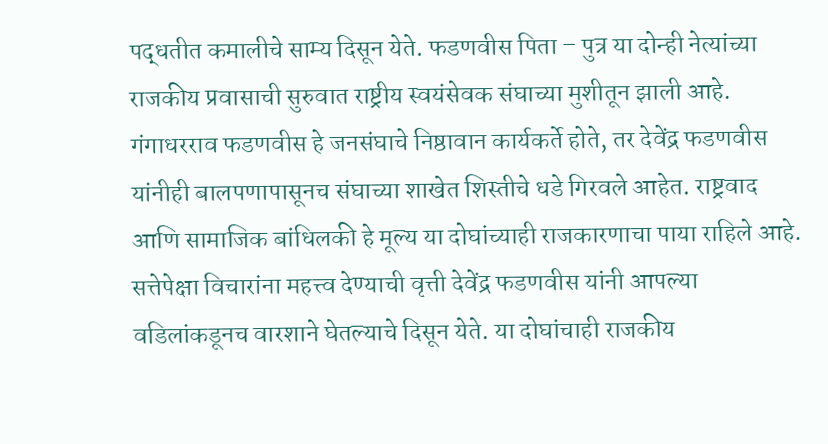पद्धतीत कमालीचे साम्य दिसून येते. फडणवीस पिता – पुत्र या दोन्ही नेत्यांच्या राजकीय प्रवासाची सुरुवात राष्ट्रीय स्वयंसेवक संघाच्या मुशीतून झाली आहे. गंगाधरराव फडणवीस हे जनसंघाचे निष्ठावान कार्यकर्ते होते, तर देवेंद्र फडणवीस यांनीही बालपणापासूनच संघाच्या शाखेत शिस्तीचे धडे गिरवले आहेत. राष्ट्रवाद आणि सामाजिक बांधिलकी हे मूल्य या दोघांच्याही राजकारणाचा पाया राहिले आहे. सत्तेपेक्षा विचारांना महत्त्व देण्याची वृत्ती देवेंद्र फडणवीस यांनी आपल्या वडिलांकडूनच वारशाने घेतल्याचे दिसून येते. या दोघांचाही राजकीय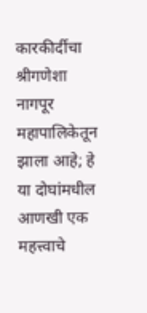कारकीर्दीचा श्रीगणेशा नागपूर महापालिकेतून झाला आहे; हे या दोघांमधील आणखी एक महत्त्वाचे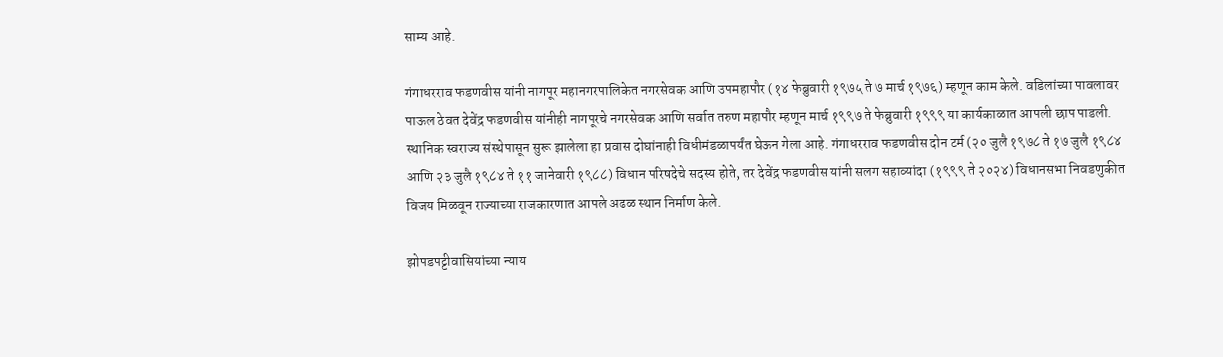साम्य आहे.

गंगाधरराव फडणवीस यांनी नागपूर महानगरपालिकेत नगरसेवक आणि उपमहापौर (१४ फेब्रुवारी १९७५ ते ७ मार्च १९७६) म्हणून काम केले. वडिलांच्या पावलावर पाऊल ठेवत देवेंद्र फडणवीस यांनीही नागपूरचे नगरसेवक आणि सर्वात तरुण महापौर म्हणून मार्च १९९७ ते फेब्रुवारी १९९९ या कार्यकाळात आपली छाप पाडली. स्थानिक स्वराज्य संस्थेपासून सुरू झालेला हा प्रवास दोघांनाही विधीमंडळापर्यंत घेऊन गेला आहे. गंगाधरराव फडणवीस दोन टर्म (२० जुलै १९७८ ते १७ जुलै १९८४ आणि २३ जुलै १९८४ ते ११ जानेवारी १९८८) विधान परिषदेचे सदस्य होते, तर देवेंद्र फडणवीस यांनी सलग सहाव्यांदा (१९९९ ते २०२४) विधानसभा निवडणुकीत विजय मिळवून राज्याच्या राजकारणात आपले अढळ स्थान निर्माण केले.

झोपडपट्टीवासियांच्या न्याय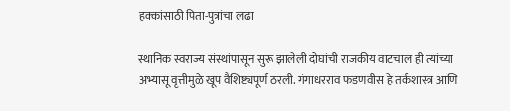हक्कांसाठी पिता-पुत्रांचा लढा

स्थानिक स्वराज्य संस्थांपासून सुरू झालेली दोघांची राजकीय वाटचाल ही त्यांच्या अभ्यासू वृत्तीमुळे खूप वैशिष्ट्यपूर्ण ठरली. गंगाधरराव फडणवीस हे तर्कशास्त्र आणि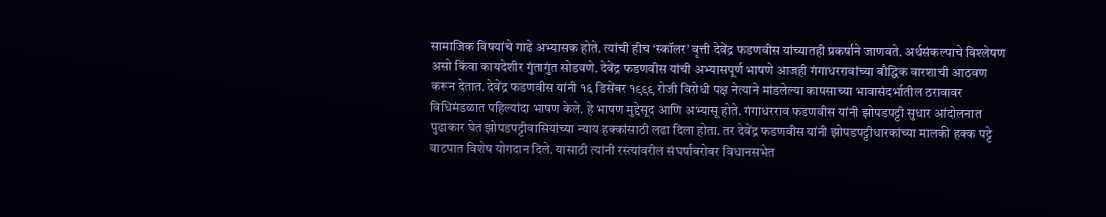सामाजिक विषयांचे गाढे अभ्यासक होते. त्यांची हीच ‘स्कॉलर’ वृत्ती देवेंद्र फडणवीस यांच्यातही प्रकर्षाने जाणवते. अर्थसंकल्पाचे विश्लेषण असो किंवा कायदेशीर गुंतागुंत सोडवणे. देवेंद्र फडणवीस यांची अभ्यासपूर्ण भाषणे आजही गंगाधररावांच्या बौद्धिक वारशाची आठवण करून देतात. देवेंद्र फडणवीस यांनी १६ डिसेंबर १९९९ रोजी विरोधी पक्ष नेत्याने मांडलेल्या कापसाच्या भावासंदर्भातील ठरावावर विधिमंडळात पहिल्यांदा भाषण केले. हे भाषण मुद्देसूद आणि अभ्यासू होते. गंगाधरराव फडणवीस यांनी झोपडपट्टी सुधार आंदोलनात पुढाकार घेत झोपडपट्टीवासियांच्या न्याय हक्कांसाठी लढा दिला होता. तर देवेंद्र फडणवीस यांनी झोपडपट्टीधारकांच्या मालकी हक्क पट्टे वाटपात विशेष योगदान दिले. यासाठी त्यांनी रस्त्यांवरील संघर्षाबरोबर विधानसभेत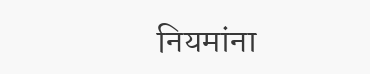नियमांना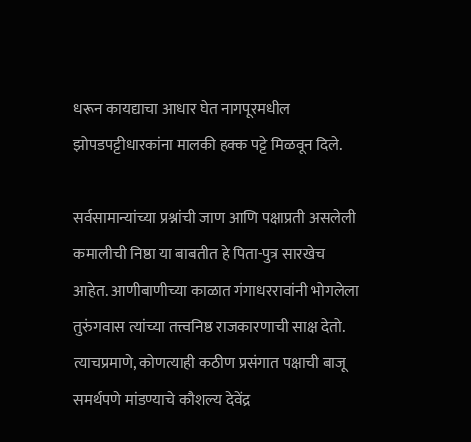धरून कायद्याचा आधार घेत नागपूरमधील झोपडपट्टीधारकांना मालकी हक्क पट्टे मिळवून दिले.

सर्वसामान्यांच्या प्रश्नांची जाण आणि पक्षाप्रती असलेली कमालीची निष्ठा या बाबतीत हे पिता-पुत्र सारखेच आहेत. आणीबाणीच्या काळात गंगाधररावांनी भोगलेला तुरुंगवास त्यांच्या तत्त्वनिष्ठ राजकारणाची साक्ष देतो. त्याचप्रमाणे, कोणत्याही कठीण प्रसंगात पक्षाची बाजू समर्थपणे मांडण्याचे कौशल्य देवेंद्र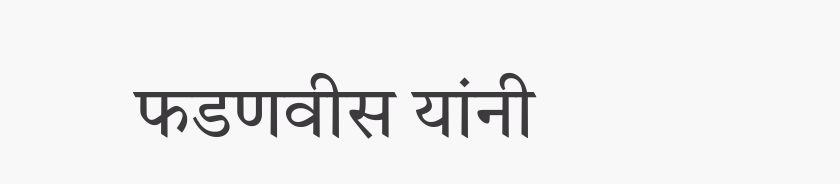फडणवीस यांनी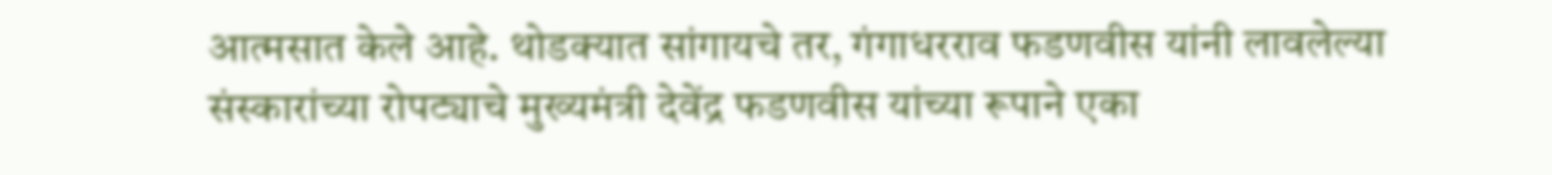आत्मसात केले आहे. थोडक्यात सांगायचे तर, गंगाधरराव फडणवीस यांनी लावलेल्या संस्कारांच्या रोपट्याचे मुख्यमंत्री देवेंद्र फडणवीस यांच्या रूपाने एका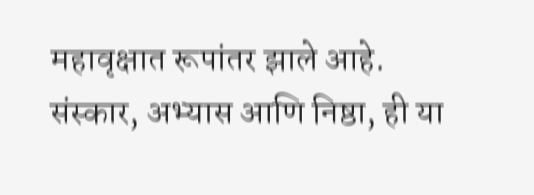महावृक्षात रूपांतर झाले आहे. संस्कार, अभ्यास आणि निष्ठा, ही या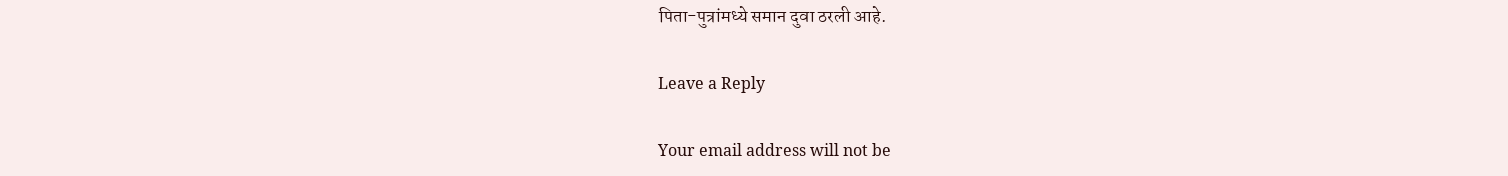पिता-पुत्रांमध्ये समान दुवा ठरली आहे.

Leave a Reply

Your email address will not be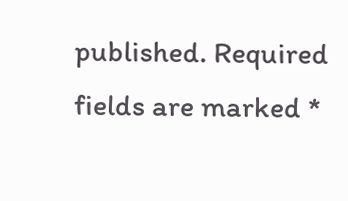published. Required fields are marked *